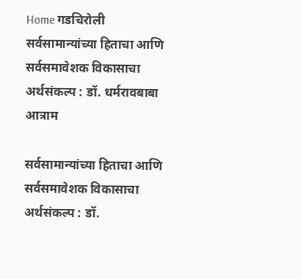Home गडचिरोली सर्वसामान्यांच्या हिताचा आणि सर्वसमावेशक विकासाचा अर्थसंकल्प : डॉ. धर्मरावबाबा आत्राम

सर्वसामान्यांच्या हिताचा आणि सर्वसमावेशक विकासाचा अर्थसंकल्प : डॉ.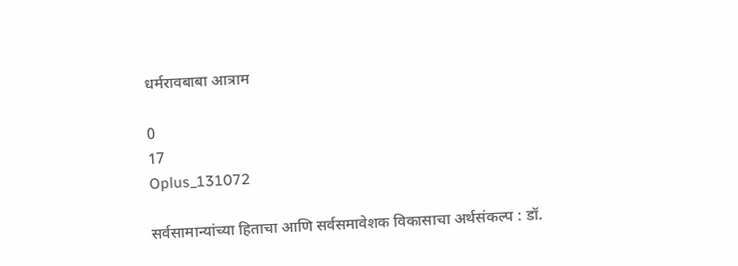धर्मरावबाबा आत्राम

0
17
Oplus_131072

सर्वसामान्यांच्या हिताचा आणि सर्वसमावेशक विकासाचा अर्थसंकल्प : डॉ.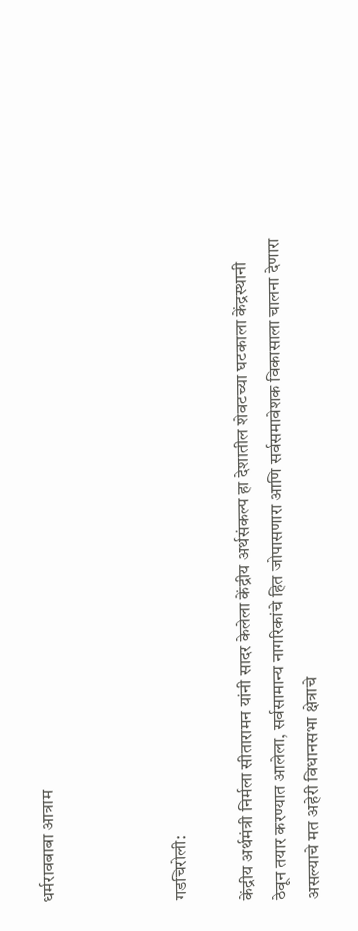धर्मरावबाबा आत्राम



गडचिरोली:

केंद्रीय अर्थमंत्री निर्मला सीतारामन यांनी सादर केलेला केंद्रीय अर्थसंकल्प हा देशातील शेवटच्या घटकाला केंद्रस्थानी ठेवून तयार करण्यात आलेला, सर्वसामान्य नागरिकांचे हित जोपासणारा आणि सर्वसमावेशक विकासाला चालना देणारा असल्याचे मत अहेरी विधानसभा क्षेत्राचे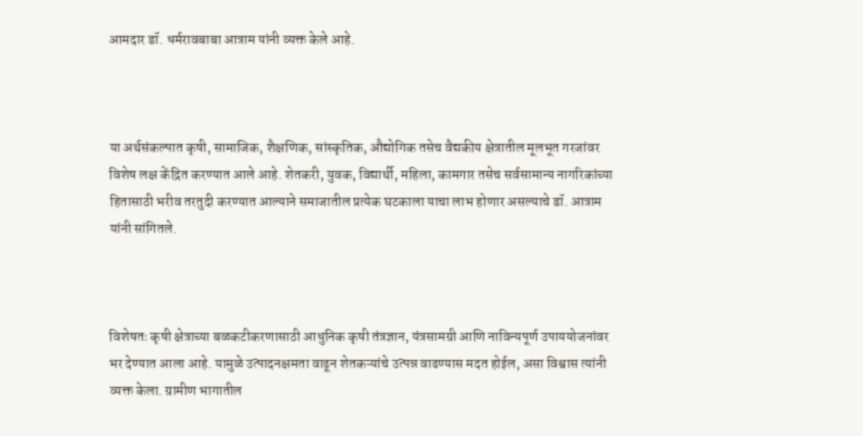आमदार डॉ. धर्मरावबाबा आत्राम यांनी व्यक्त केले आहे.



या अर्थसंकल्पात कृषी, सामाजिक, शैक्षणिक, सांस्कृतिक, औद्योगिक तसेच वैद्यकीय क्षेत्रातील मूलभूत गरजांवर विशेष लक्ष केंद्रित करण्यात आले आहे. शेतकरी, युवक, विद्यार्थी, महिला, कामगार तसेच सर्वसामान्य नागरिकांच्या हितासाठी भरीव तरतुदी करण्यात आल्याने समाजातील प्रत्येक घटकाला याचा लाभ होणार असल्याचे डॉ. आत्राम यांनी सांगितले.



विशेषतः कृषी क्षेत्राच्या बळकटीकरणासाठी आधुनिक कृषी तंत्रज्ञान, यंत्रसामग्री आणि नाविन्यपूर्ण उपाययोजनांवर भर देण्यात आला आहे. यामुळे उत्पादनक्षमता वाढून शेतकऱ्यांचे उत्पन्न वाढण्यास मदत होईल, असा विश्वास त्यांनी व्यक्त केला. ग्रामीण भागातील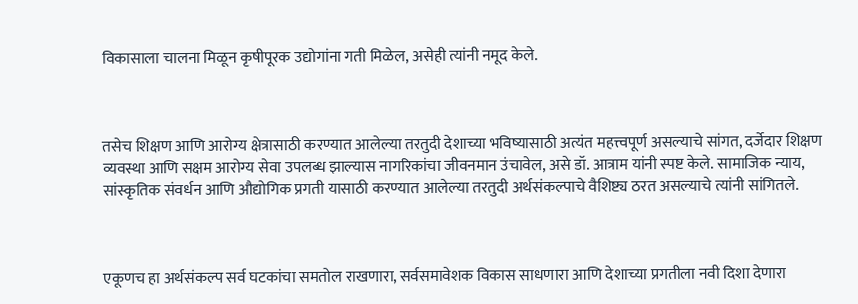विकासाला चालना मिळून कृषीपूरक उद्योगांना गती मिळेल, असेही त्यांनी नमूद केले.



तसेच शिक्षण आणि आरोग्य क्षेत्रासाठी करण्यात आलेल्या तरतुदी देशाच्या भविष्यासाठी अत्यंत महत्त्वपूर्ण असल्याचे सांगत, दर्जेदार शिक्षण व्यवस्था आणि सक्षम आरोग्य सेवा उपलब्ध झाल्यास नागरिकांचा जीवनमान उंचावेल, असे डॉ. आत्राम यांनी स्पष्ट केले. सामाजिक न्याय, सांस्कृतिक संवर्धन आणि औद्योगिक प्रगती यासाठी करण्यात आलेल्या तरतुदी अर्थसंकल्पाचे वैशिष्ट्य ठरत असल्याचे त्यांनी सांगितले.



एकूणच हा अर्थसंकल्प सर्व घटकांचा समतोल राखणारा, सर्वसमावेशक विकास साधणारा आणि देशाच्या प्रगतीला नवी दिशा देणारा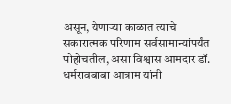असून, येणाऱ्या काळात त्याचे सकारात्मक परिणाम सर्वसामान्यांपर्यंत पोहोचतील, असा विश्वास आमदार डॉ. धर्मरावबाबा आत्राम यांनी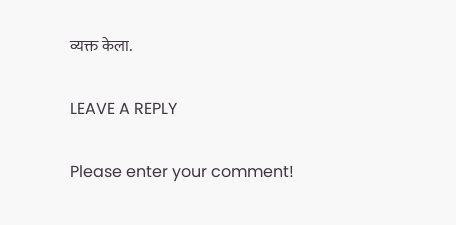व्यक्त केला.

LEAVE A REPLY

Please enter your comment!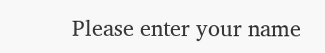Please enter your name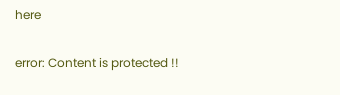here

error: Content is protected !!